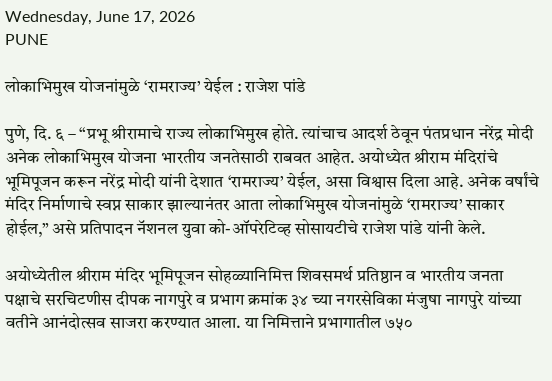Wednesday, June 17, 2026
PUNE

लोकाभिमुख योजनांमुळे ‘रामराज्य’ येईल : राजेश पांडे

पुणे, दि. ६ – “प्रभू श्रीरामाचे राज्य लोकाभिमुख होते. त्यांचाच आदर्श ठेवून पंतप्रधान नरेंद्र मोदी अनेक लोकाभिमुख योजना भारतीय जनतेसाठी राबवत आहेत. अयोध्येत श्रीराम मंदिरांचे भूमिपूजन करून नरेंद्र मोदी यांनी देशात ‘रामराज्य’ येईल, असा विश्वास दिला आहे. अनेक वर्षांचे मंदिर निर्माणाचे स्वप्न साकार झाल्यानंतर आता लोकाभिमुख योजनांमुळे ‘रामराज्य’ साकार होईल,” असे प्रतिपादन नॅशनल युवा को-ऑपरेटिव्ह सोसायटीचे राजेश पांडे यांनी केले.

अयोध्येतील श्रीराम मंदिर भूमिपूजन सोहळ्यानिमित्त शिवसमर्थ प्रतिष्ठान व भारतीय जनता पक्षाचे सरचिटणीस दीपक नागपुरे व प्रभाग क्रमांक ३४ च्या नगरसेविका मंजुषा नागपुरे यांच्या वतीने आनंदोत्सव साजरा करण्यात आला. या निमित्ताने प्रभागातील ७५०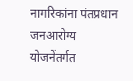नागरिकांना पंतप्रधान जनआरोग्य योजनेंतर्गत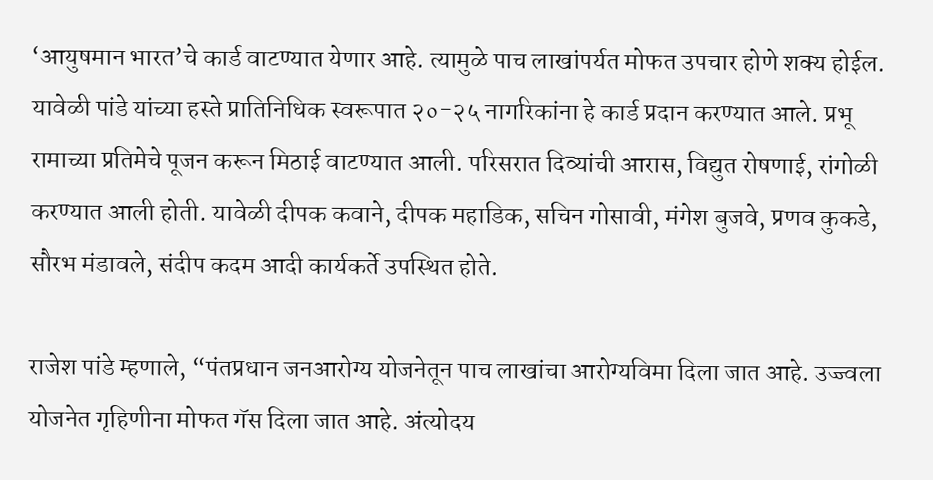‘आयुषमान भारत’चे कार्ड वाटण्यात येणार आहे. त्यामुळे पाच लाखांपर्यत मोफत उपचार होणे शक्य होईल. यावेळी पांडे यांच्या हस्ते प्रातिनिधिक स्वरूपात २०-२५ नागरिकांना हे कार्ड प्रदान करण्यात आले. प्रभू रामाच्या प्रतिमेचे पूजन करून मिठाई वाटण्यात आली. परिसरात दिव्यांची आरास, विद्युत रोषणाई, रांगोळी करण्यात आली होती. यावेळी दीपक कवाने, दीपक महाडिक, सचिन गोसावी, मंगेश बुजवे, प्रणव कुकडे, सौरभ मंडावले, संदीप कदम आदी कार्यकर्ते उपस्थित होते.

राजेश पांडे म्हणाले, “पंतप्रधान जनआरोग्य योजनेतून पाच लाखांचा आरोग्यविमा दिला जात आहे. उज्ज्वला योजनेत गृहिणीना मोफत गॅस दिला जात आहे. अंत्योदय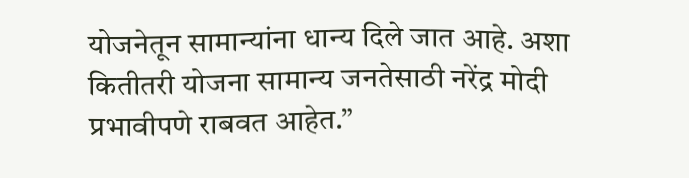योजनेतून सामान्यांना धान्य दिले जात आहे. अशा कितीतरी योजना सामान्य जनतेसाठी नरेंद्र मोदी प्रभावीपणे राबवत आहेत.”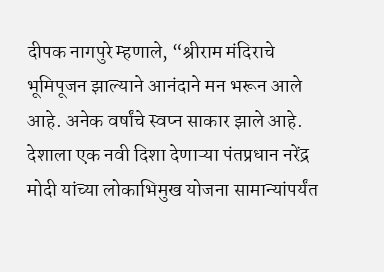दीपक नागपुरे म्हणाले, “श्रीराम मंदिराचे भूमिपूजन झाल्याने आनंदाने मन भरून आले आहे. अनेक वर्षांचे स्वप्न साकार झाले आहे. देशाला एक नवी दिशा देणाऱ्या पंतप्रधान नरेंद्र मोदी यांच्या लोकाभिमुख योजना सामान्यांपर्यंत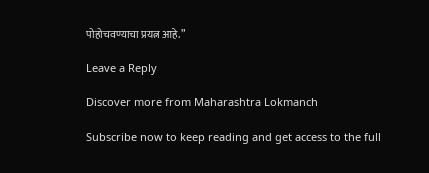पोहोचवण्याचा प्रयत्न आहे.”

Leave a Reply

Discover more from Maharashtra Lokmanch

Subscribe now to keep reading and get access to the full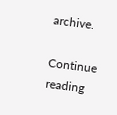archive.

Continue reading